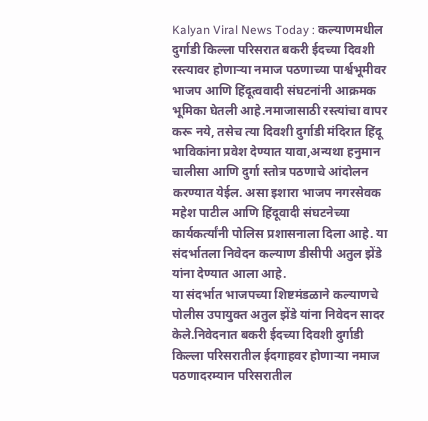Kalyan Viral News Today : कल्याणमधील दुर्गाडी किल्ला परिसरात बकरी ईदच्या दिवशी रस्त्यावर होणाऱ्या नमाज पठणाच्या पार्श्वभूमीवर भाजप आणि हिंदूत्ववादी संघटनांनी आक्रमक भूमिका घेतली आहे.नमाजासाठी रस्त्यांचा वापर करू नये, तसेच त्या दिवशी दुर्गाडी मंदिरात हिंदू भाविकांना प्रवेश देण्यात यावा,अन्यथा हनुमान चालीसा आणि दुर्गा स्तोत्र पठणाचे आंदोलन करण्यात येईल. असा इशारा भाजप नगरसेवक महेश पाटील आणि हिंदूवादी संघटनेच्या कार्यकर्त्यांनी पोलिस प्रशासनाला दिला आहे. या संदर्भातला निवेदन कल्याण डीसीपी अतुल झेंडे यांना देण्यात आला आहे.
या संदर्भात भाजपच्या शिष्टमंडळाने कल्याणचे पोलीस उपायुक्त अतुल झेंडे यांना निवेदन सादर केले.निवेदनात बकरी ईदच्या दिवशी दुर्गाडी किल्ला परिसरातील ईदगाहवर होणाऱ्या नमाज पठणादरम्यान परिसरातील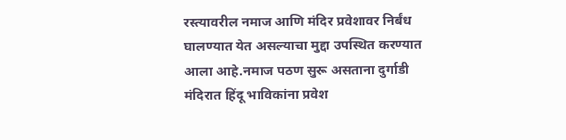रस्त्यावरील नमाज आणि मंदिर प्रवेशावर निर्बंध घालण्यात येत असल्याचा मुद्दा उपस्थित करण्यात आला आहे.नमाज पठण सुरू असताना दुर्गाडी मंदिरात हिंदू भाविकांना प्रवेश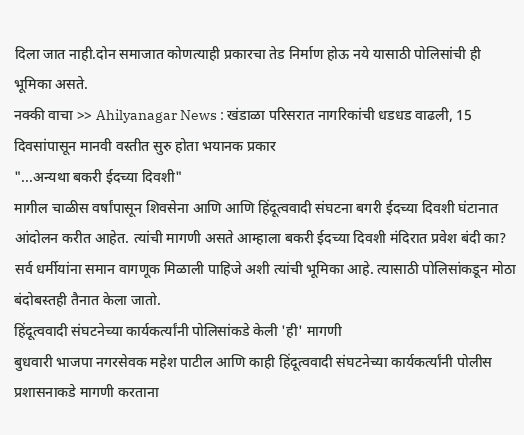दिला जात नाही.दोन समाजात कोणत्याही प्रकारचा तेड निर्माण होऊ नये यासाठी पोलिसांची ही भूमिका असते.
नक्की वाचा >> Ahilyanagar News : खंडाळा परिसरात नागरिकांची धडधड वाढली, 15 दिवसांपासून मानवी वस्तीत सुरु होता भयानक प्रकार
"...अन्यथा बकरी ईदच्या दिवशी"
मागील चाळीस वर्षांपासून शिवसेना आणि आणि हिंदूत्ववादी संघटना बगरी ईदच्या दिवशी घंटानात आंदोलन करीत आहेत. त्यांची मागणी असते आम्हाला बकरी ईदच्या दिवशी मंदिरात प्रवेश बंदी का? सर्व धर्मीयांना समान वागणूक मिळाली पाहिजे अशी त्यांची भूमिका आहे. त्यासाठी पोलिसांकडून मोठा बंदोबस्तही तैनात केला जातो.
हिंदूत्ववादी संघटनेच्या कार्यकर्त्यांनी पोलिसांकडे केली 'ही' मागणी
बुधवारी भाजपा नगरसेवक महेश पाटील आणि काही हिंदूत्ववादी संघटनेच्या कार्यकर्त्यांनी पोलीस प्रशासनाकडे मागणी करताना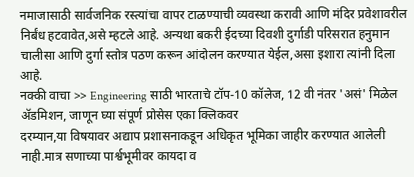नमाजासाठी सार्वजनिक रस्त्यांचा वापर टाळण्याची व्यवस्था करावी आणि मंदिर प्रवेशावरील निर्बंध हटवावेत,असे म्हटले आहे. अन्यथा बकरी ईदच्या दिवशी दुर्गाडी परिसरात हनुमान चालीसा आणि दुर्गा स्तोत्र पठण करून आंदोलन करण्यात येईल,असा इशारा त्यांनी दिला आहे.
नक्की वाचा >> Engineering साठी भारताचे टॉप-10 कॉलेज, 12 वी नंतर 'असं' मिळेल ॲडमिशन, जाणून घ्या संपूर्ण प्रोसेस एका क्लिकवर
दरम्यान,या विषयावर अद्याप प्रशासनाकडून अधिकृत भूमिका जाहीर करण्यात आलेली नाही.मात्र सणाच्या पार्श्वभूमीवर कायदा व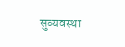सुव्यवस्था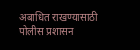अबाधित राखण्यासाठी पोलीस प्रशासन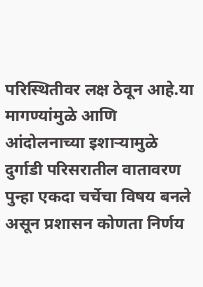परिस्थितीवर लक्ष ठेवून आहे.या मागण्यांमुळे आणि आंदोलनाच्या इशाऱ्यामुळे दुर्गाडी परिसरातील वातावरण पुन्हा एकदा चर्चेचा विषय बनले असून प्रशासन कोणता निर्णय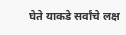घेते याकडे सर्वांचे लक्ष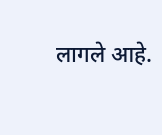लागले आहे.